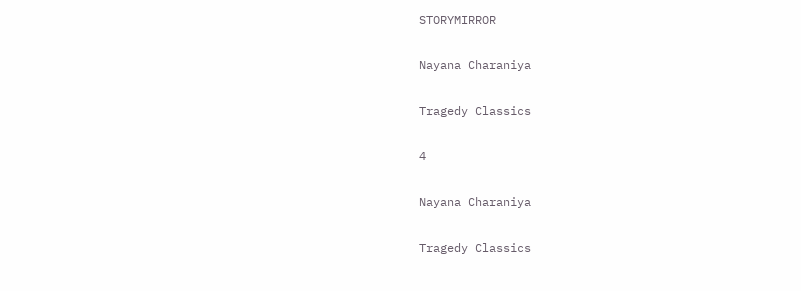STORYMIRROR

Nayana Charaniya

Tragedy Classics

4

Nayana Charaniya

Tragedy Classics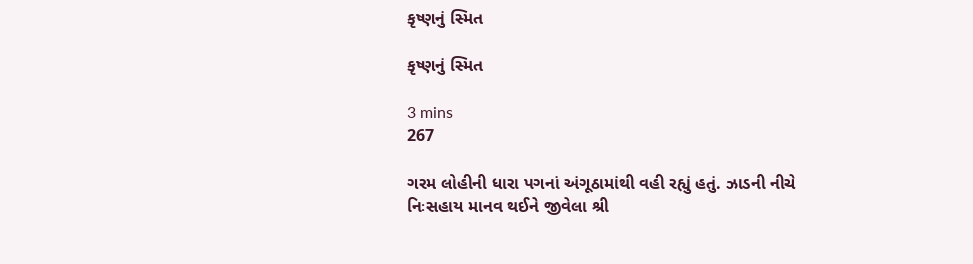કૃષ્ણનું સ્મિત

કૃષ્ણનું સ્મિત

3 mins
267

ગરમ લોહીની ધારા પગનાં અંગૂઠામાંથી વહી રહ્યું હતું. ઝાડની નીચે નિઃસહાય માનવ થઈને જીવેલા શ્રી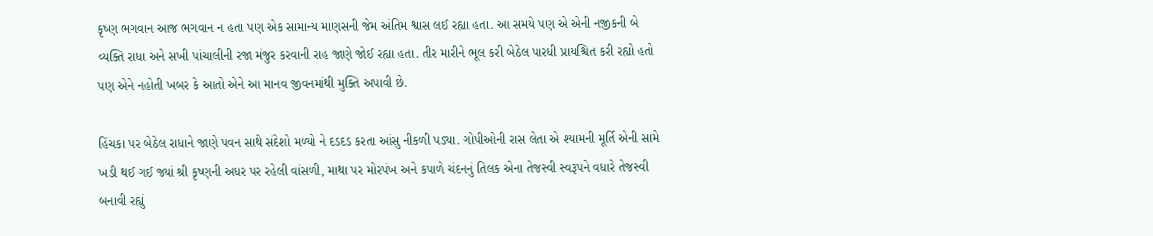કૃષ્ણ ભગવાન આજ ભગવાન ન હતા પણ એક સામાન્ય માણસની જેમ અંતિમ શ્વાસ લઈ રહ્યા હતા. આ સમયે પણ એ એની નજીકની બે વ્યક્તિ રાધા અને સખી પાંચાલીની રજા મંજુર કરવાની રાહ જાણે જોઈ રહ્યા હતા. તીર મારીને ભૂલ કરી બેઠેલ પારધી પ્રાયશ્ચિત કરી રહ્યો હતો પણ એને નહોતી ખબર કે આતો એને આ માનવ જીવનમાંથી મુક્તિ અપાવી છે.

હિંચકા પર બેઠેલ રાધાને જાણે પવન સાથે સંદેશો મળ્યો ને દડદડ કરતા આંસુ નીકળી પડ્યા. ગોપીઓની રાસ લેતા એ શ્યામની મૂર્તિ એની સામે ખડી થઈ ગઈ જ્યાં શ્રી કૃષ્ણની અધર પર રહેલી વાંસળી, માથા પર મોરપંખ અને કપાળે ચંદનનું તિલક એના તેજસ્વી સ્વરૂપને વધારે તેજસ્વી બનાવી રહ્યું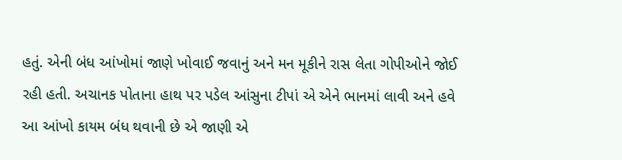હતું. એની બંધ આંખોમાં જાણે ખોવાઈ જવાનું અને મન મૂકીને રાસ લેતા ગોપીઓને જોઈ રહી હતી. અચાનક પોતાના હાથ પર પડેલ આંસુના ટીપાં એ એને ભાનમાં લાવી અને હવે આ આંખો કાયમ બંધ થવાની છે એ જાણી એ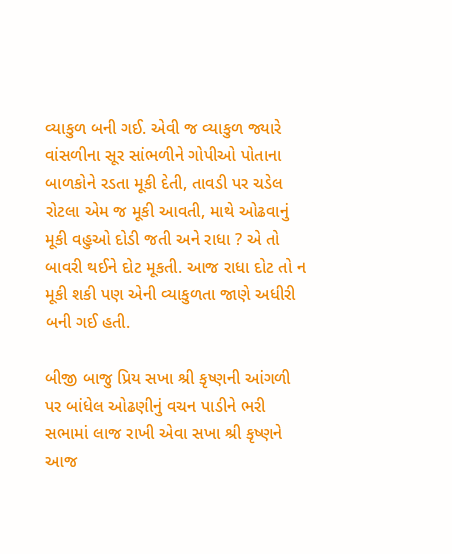વ્યાકુળ બની ગઈ. એવી જ વ્યાકુળ જ્યારે વાંસળીના સૂર સાંભળીને ગોપીઓ પોતાના બાળકોને રડતા મૂકી દેતી, તાવડી પર ચડેલ રોટલા એમ જ મૂકી આવતી, માથે ઓઢવાનું મૂકી વહુઓ દોડી જતી અને રાધા ? એ તો બાવરી થઈને દોટ મૂકતી. આજ રાધા દોટ તો ન મૂકી શકી પણ એની વ્યાકુળતા જાણે અધીરી બની ગઈ હતી.

બીજી બાજુ પ્રિય સખા શ્રી કૃષ્ણની આંગળી પર બાંધેલ ઓઢણીનું વચન પાડીને ભરી સભામાં લાજ રાખી એવા સખા શ્રી કૃષ્ણને આજ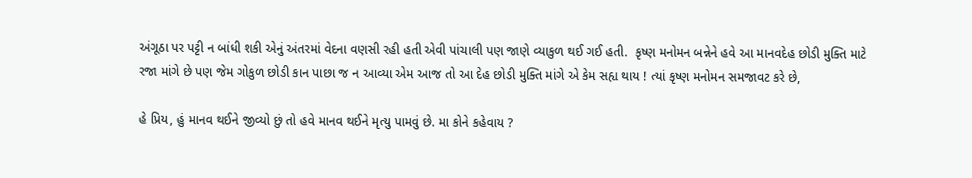અંગૂઠા પર પટ્ટી ન બાંધી શકી એનું અંતરમાં વેદના વણસી રહી હતી એવી પાંચાલી પણ જાણે વ્યાકુળ થઈ ગઈ હતી.  કૃષ્ણ મનોમન બન્નેને હવે આ માનવદેહ છોડી મુક્તિ માટે રજા માંગે છે પણ જેમ ગોકુળ છોડી કાન પાછા જ ન આવ્યા એમ આજ તો આ દેહ છોડી મુક્તિ માંગે એ કેમ સહ્ય થાય ! ત્યાં કૃષ્ણ મનોમન સમજાવટ કરે છે,

હે પ્રિય, હું માનવ થઈને જીવ્યો છું તો હવે માનવ થઈને મૃત્યુ પામવું છે. મા કોને કહેવાય ?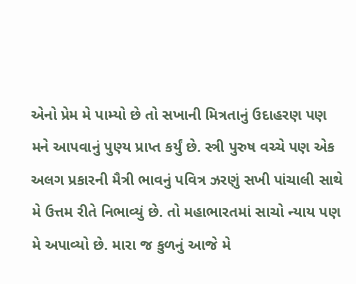એનો પ્રેમ મે પામ્યો છે તો સખાની મિત્રતાનું ઉદાહરણ પણ મને આપવાનું પુણ્ય પ્રાપ્ત કર્યું છે. સ્ત્રી પુરુષ વચ્ચે પણ એક અલગ પ્રકારની મૈત્રી ભાવનું પવિત્ર ઝરણું સખી પાંચાલી સાથે મે ઉત્તમ રીતે નિભાવ્યું છે. તો મહાભારતમાં સાચો ન્યાય પણ મે અપાવ્યો છે. મારા જ કુળનું આજે મે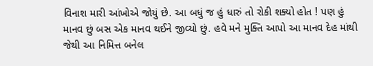વિનાશ મારી આંખોએ જોયું છે. આ બધું જ હું ધારું તો રોકી શક્યો હોત ! પણ હું માનવ છું બસ એક માનવ થઈને જીવ્યો છું. હવે મને મુક્તિ આપો આ માનવ દેહ માંથી જેથી આ નિમિત્ત બનેલ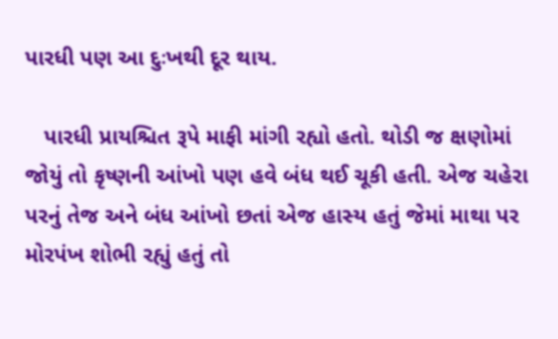પારધી પણ આ દુઃખથી દૂર થાય.

   પારધી પ્રાયશ્ચિત રૂપે માફી માંગી રહ્યો હતો. થોડી જ ક્ષણોમાં જોયું તો કૃષ્ણની આંખો પણ હવે બંધ થઈ ચૂકી હતી. એજ ચહેરા પરનું તેજ અને બંધ આંખો છતાં એજ હાસ્ય હતું જેમાં માથા પર મોરપંખ શોભી રહ્યું હતું તો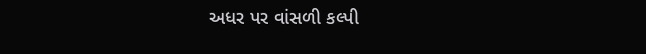અધર પર વાંસળી કલ્પી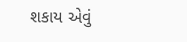શકાય એવું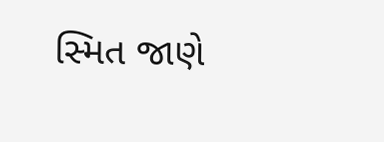સ્મિત જાણે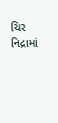ચિર નિદ્રામાં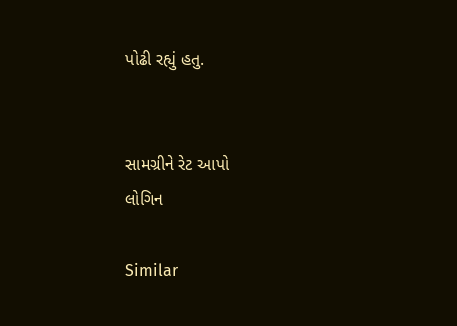પોઢી રહ્યું હતુ.


સામગ્રીને રેટ આપો
લોગિન

Similar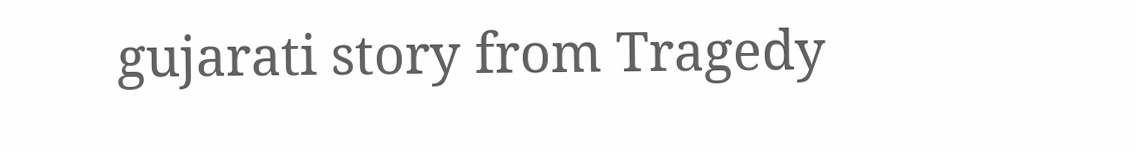gujarati story from Tragedy